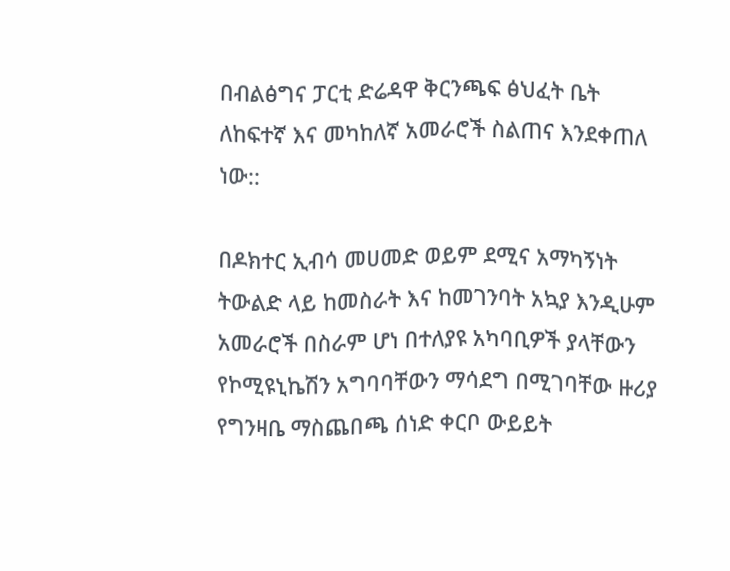በብልፅግና ፓርቲ ድሬዳዋ ቅርንጫፍ ፅህፈት ቤት ለከፍተኛ እና መካከለኛ አመራሮች ስልጠና እንደቀጠለ ነው::

በዶክተር ኢብሳ መሀመድ ወይም ደሚና አማካኝነት ትውልድ ላይ ከመስራት እና ከመገንባት አኳያ እንዲሁም አመራሮች በስራም ሆነ በተለያዩ አካባቢዎች ያላቸውን የኮሚዩኒኬሽን አግባባቸውን ማሳደግ በሚገባቸው ዙሪያ የግንዛቤ ማስጨበጫ ሰነድ ቀርቦ ውይይት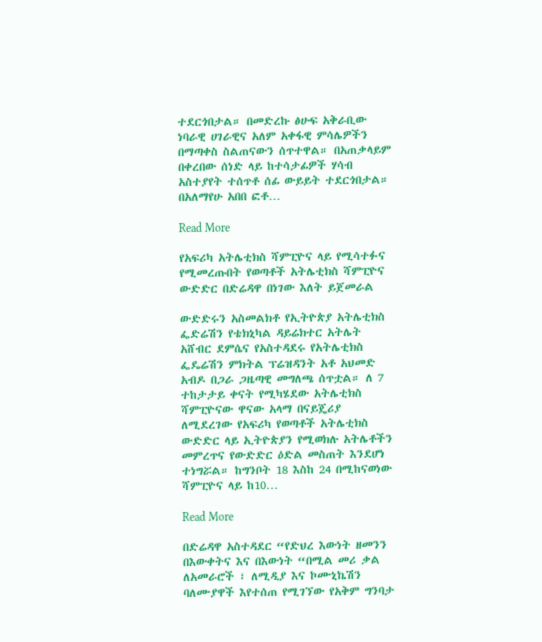ተደርጎበታል። በመድረኩ ፅሁፍ አቅራቢው ነባራዊ ሀገራዊና አለም አቀፋዊ ምሳሌዎችን በማጣቀስ ስልጠናውን ሰጥተዋል። በአጠቃላይም በቀረበው ሰነድ ላይ ከተሳታፊዎች ሃሳብ አስተያየት ተሰጥቶ ሰፊ ውይይት ተደርጎበታል። በአለማየሁ አበበ ፎቶ…

Read More

የአፍሪካ አትሌቲክስ ሻምፒዮና ላይ የሚሳተፉና የሚመረጡበት የወጣቶች አትሌቲክስ ሻምፒዮና ውድድር በድሬዳዋ በነገው እለት ይጀመራል

ውድድሩን አስመልክቶ የኢትዮጵያ አትሌቲክስ ፌድሬሽን የቴክኒካል ዳይሬክተር አትሌት አሸብር ደምሴና የአስተዳደሩ የአትሌቲክስ ፌዴሬሽን ምክትል ፕሬዝዳንት አቶ አህመድ አብዶ በጋራ ጋዜጣዊ መግለጫ ሰጥቷል። ለ 7 ተከታታይ ቀናት የሚካሄደው አትሌቲክስ ሻምፒዮናው ዋናው አላማ በናይጄሪያ ለሚደረገው የአፍሪካ የወጣቶች አትሌቲክስ ውድድር ላይ ኢትዮጵያን የሚወክሉ አትሌቶችን መምረጥና የውድድር ዕድል መስጠት እንደሆነ ተነግሯል። ከግንቦት 18 እስከ 24 በሚከናወነው ሻምፒዮና ላይ ከ10…

Read More

በድሬዳዋ አስተዳደር “የድህረ እውነት ዘመንን በእውቀትና እና በእውነት “በሚል መሪ ቃል ለአመራሮች ፣ ለሚዲያ እና ኮሙኒኬሽን ባለሙያዋች እየተሰጠ የሚገኘው የአቅም ግንባታ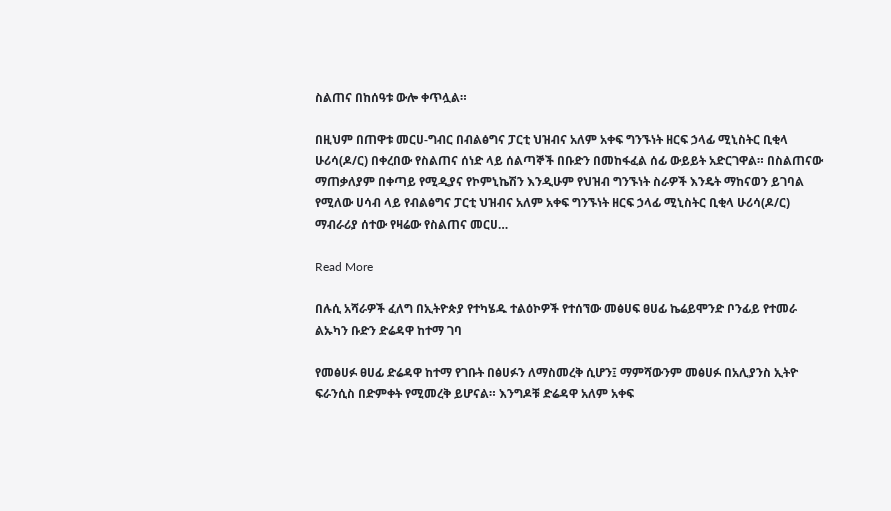ስልጠና በከሰዓቱ ውሎ ቀጥሏል።

በዚህም በጠዋቱ መርሀ-ግብር በብልፅግና ፓርቲ ህዝብና አለም አቀፍ ግንኙነት ዘርፍ ኃላፊ ሚኒስትር ቢቂላ ሁሪሳ(ዶ/ር) በቀረበው የስልጠና ሰነድ ላይ ሰልጣኞች በቡድን በመከፋፈል ሰፊ ውይይት አድርገዋል። በስልጠናው ማጠቃለያም በቀጣይ የሚዲያና የኮምኒኬሽን እንዲሁም የህዝብ ግንኙነት ስራዎች እንዴት ማከናወን ይገባል የሚለው ሀሳብ ላይ የብልፅግና ፓርቲ ህዝብና አለም አቀፍ ግንኙነት ዘርፍ ኃላፊ ሚኒስትር ቢቂላ ሁሪሳ(ዶ/ር) ማብራሪያ ሰተው የዛሬው የስልጠና መርሀ…

Read More

በሉሲ አሻራዎች ፈለግ በኢትዮጵያ የተካሄዱ ተልዕኮዎች የተሰኘው መፅሀፍ ፀሀፊ ኬሬይሞንድ ቦንፊይ የተመራ ልኡካን ቡድን ድሬዳዋ ከተማ ገባ

የመፅሀፉ ፀሀፊ ድሬዳዋ ከተማ የገቡት በፅሀፉን ለማስመረቅ ሲሆን፤ ማምሻውንም መፅሀፉ በአሊያንስ ኢትዮ ፍራንሲስ በድምቀት የሚመረቅ ይሆናል። እንግዶቹ ድሬዳዋ አለም አቀፍ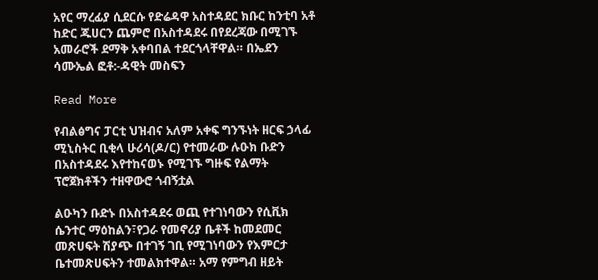አየር ማረፊያ ሲደርሱ የድሬዳዋ አስተዳደር ክቡር ከንቲባ አቶ ከድር ጁሀርን ጨምሮ በአስተዳደሩ በየደረጃው በሚገኙ አመራሮች ደማቅ አቀባበል ተደርጎላቸዋል። በኤደን ሳሙኤል ፎቶ:-ዳዊት መስፍን

Read More

የብልፅግና ፓርቲ ህዝብና አለም አቀፍ ግንኙነት ዘርፍ ኃላፊ ሚኒስትር ቢቂላ ሁሪሳ(ዶ/ር) የተመራው ሉዑክ ቡድን በአስተዳደሩ እየተከናወኑ የሚገኙ ግዙፍ የልማት ፕሮጀክቶችን ተዘዋውሮ ጎብኝቷል

ልዑካን ቡድኑ በአስተዳደሩ ወጪ የተገነባውን የሲቪክ ሴንተር ማዕከልን፣የጋራ የመኖሪያ ቤቶች ከመደመር መጽሀፍት ሽያጭ በተገኝ ገቢ የሚገነባውን የእምርታ ቤተመጽሀፍትን ተመልክተዋል። አማ የምግብ ዘይት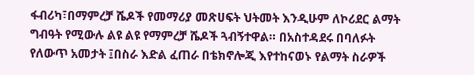ፋብሪካ፣በማምረቻ ሼዶች የመማሪያ መጽሀፍት ህትመት እንዲሁም ለኮሪደር ልማት ግብዓት የሚውሉ ልዩ ልዩ የማምረቻ ሼዶች ጓብኝተዋል። በአስተዳደሩ በባለፉት የለውጥ አመታት ፤በስራ እድል ፈጠራ በቴክኖሎጂ እየተከናወኑ የልማት ስራዎች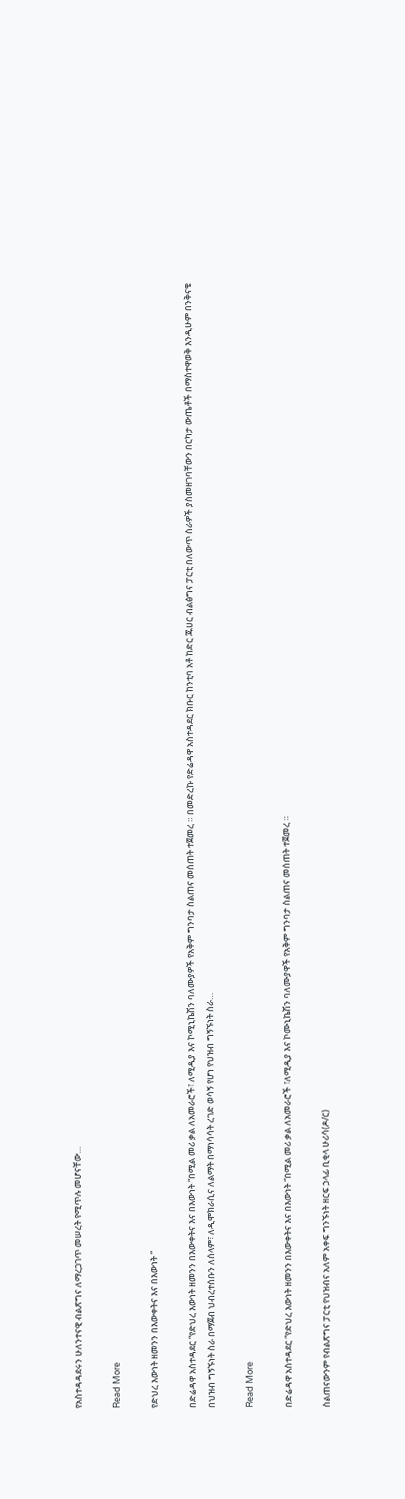የአስተዳዳደሩን ሁለንተናዊ ብልጽግና ለማረጋገጥ መሠረት የሚጥሉ መሆናቸው…

Read More

የድህረ እውነት ዘመንን በእውቀትና እና በእውነት “

በድሬዳዋ አስተዳደር “የድህረ እውነት ዘመንን በእውቀትና እና በእውነት “በሚል መሪ ቃል ለአመራሮች፣ ለሚዲያ እና ኮሚኒኬሽን ባለሙያዎች የአቅም ግንባታ ስልጠና መሰጠት ተጀመረ ። በመድረኩ የድሬዳዋ አስተዳደር ክቡር ከንቲባ አቶ ከድር ጁሀር ብልፅግና ፓርቲ በለውጥ ስራዎች ያስመዘገባቸውን በርካታ ውጤቶች በማስተዋወቅ እንዲሁም በንቅናቄ በህዝብ ግኝኙነት ስራ በማጀብ ህብረተሰቡን ለሰላም፣ ለዲሞክራሲና ለልማት በማነሳሳት ረገድ ወሳኝ የሆነ የህዝብ ግኝኙነት ስራ…

Read More

በድሬዳዋ አስተዳደር “የድህረ እውነት ዘመንን በእውቀትና እና በእውነት “በሚል መሪ ቃል ለአመራሮች ፣ለሚዲያ እና ኮሙኒኬሽን ባለሙያዋች የአቅም ግንባታ ስልጠና መሰጠት ተጀመረ ።

ስልጠናውንም የብልጽግና ፓርቲ የህዝብና አለም አቀፍ ግንኙነት ዘርፍ ኃላፊ ቢቂላ ሁሪሳ(ዶ/ር)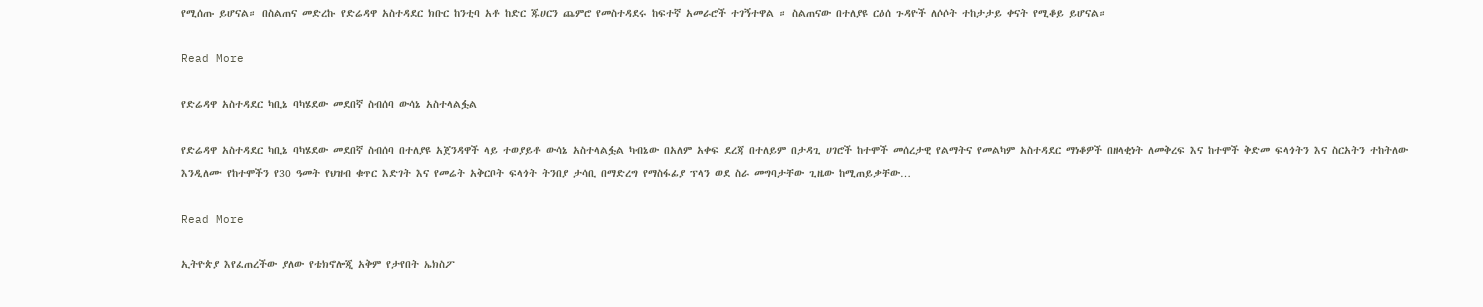የሚሰጡ ይሆናል። በስልጠና መድረኩ የድሬዳዋ አስተዳደር ክቡር ከንቲባ አቶ ከድር ጁሀርን ጨምሮ የመስተዳደሩ ከፍተኛ አመራሮች ተገኝተዋል ። ስልጠናው በተለያዩ ርዕሰ ጉዳዮች ለሶሶት ተከታታይ ቀናት የሚቆይ ይሆናል።

Read More

የድሬዳዋ አስተዳደር ካቢኔ ባካሄደው መደበኛ ስብሰባ ውሳኔ አስተላልፏል

የድሬዳዋ አስተዳደር ካቢኔ ባካሄደው መደበኛ ስብሰባ በተለያዩ አጀንዳዋች ላይ ተወያይቶ ውሳኔ አስተላልፏል ካብኔው በአለም አቀፍ ደረጃ በተለይም በታዳጊ ሀገሮች ከተሞች መሰረታዊ የልማትና የመልካም አስተዳደር ማነቆዎች በዘላቂነት ለመቅረፍ እና ከተሞች ቅድመ ፍላጎትን እና ስርአትን ተከትለው እንዲለሙ የከተሞችን የ30 ዓመት የህዝብ ቁጥር እድገት እና የመሬት አቅርቦት ፍላጎት ትንበያ ታሳቢ በማድረግ የማስፋፊያ ፕላን ወደ ስራ መግባታቸው ጊዜው ከሚጠይቃቸው…

Read More

ኢትዮጵያ እየፈጠረችው ያለው የቴክኖሎጂ አቅም የታየበት ኤክስፖ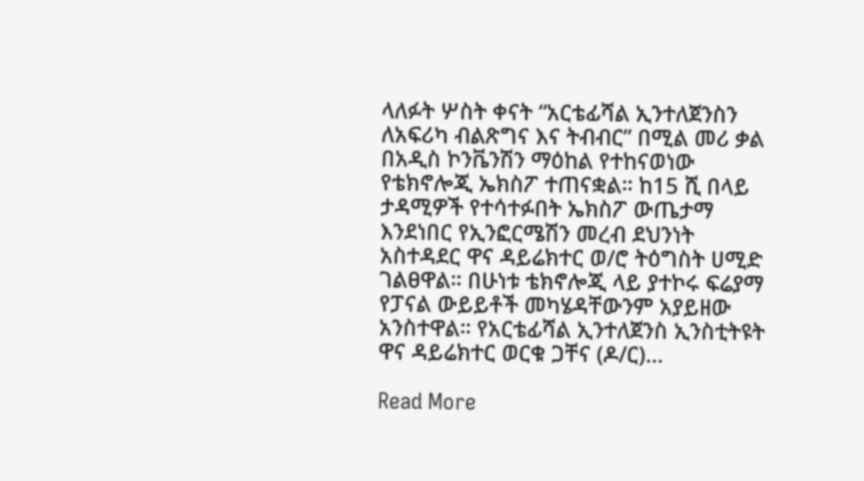ላለፉት ሦስት ቀናት “አርቴፊሻል ኢንተለጀንስን ለአፍሪካ ብልጽግና እና ትብብር” በሚል መሪ ቃል በአዲስ ኮንቬንሽን ማዕከል የተከናወነው የቴክኖሎጂ ኤክስፖ ተጠናቋል። ከ15 ሺ በላይ ታዳሚዎች የተሳተፉበት ኤክስፖ ውጤታማ እንደነበር የኢንፎርሜሽን መረብ ደህንነት አስተዳደር ዋና ዳይሬክተር ወ/ሮ ትዕግስት ሀሚድ ገልፀዋል። በሁነቱ ቴክኖሎጂ ላይ ያተኮሩ ፍሬያማ የፓናል ውይይቶች መካሄዳቸውንም አያይዘው አንስተዋል። የአርቴፊሻል ኢንተለጀንስ ኢንስቲትዩት ዋና ዳይሬክተር ወርቁ ጋቸና (ዶ/ር)…

Read More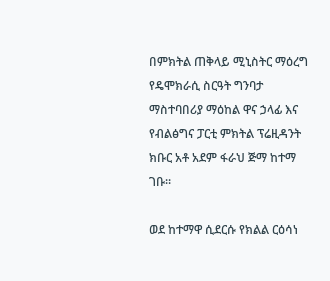በምክትል ጠቅላይ ሚኒስትር ማዕረግ የዴሞክራሲ ስርዓት ግንባታ ማስተባበሪያ ማዕከል ዋና ኃላፊ እና የብልፅግና ፓርቲ ምክትል ፕሬዚዳንት ክቡር አቶ አደም ፋራህ ጅማ ከተማ ገቡ።

ወደ ከተማዋ ሲደርሱ የክልል ርዕሳነ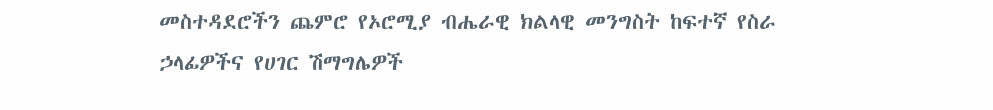መስተዳደሮችን ጨምሮ የኦሮሚያ ብሔራዊ ክልላዊ መንግስት ከፍተኛ የስራ ኃላፊዎችና የሀገር ሽማግሌዎች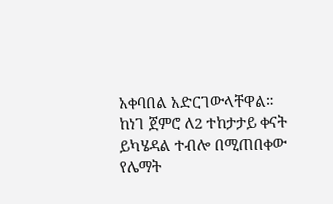አቀባበል አድርገውላቸዋል። ከነገ ጀምሮ ለ2 ተከታታይ ቀናት ይካሄዳል ተብሎ በሚጠበቀው የሌማት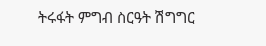ትሩፋት ምግብ ስርዓት ሽግግር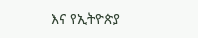እና የኢትዮጵያ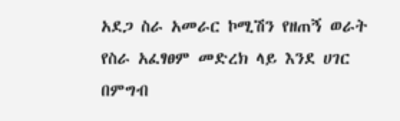አደጋ ስራ አመራር ኮሚሽን የዘጠኝ ወራት የስራ አፈፃፀም መድረክ ላይ እንደ ሀገር በምግብ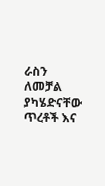ራስን ለመቻል ያካሄድናቸው ጥረቶች እና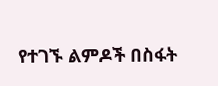የተገኙ ልምዶች በስፋት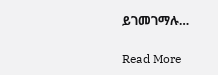ይገመገማሉ…

Read More